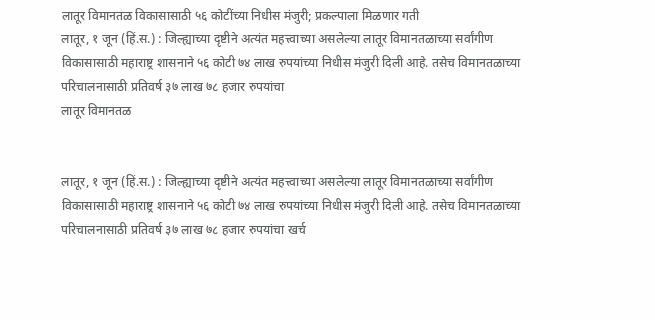लातूर विमानतळ विकासासाठी ५६ कोटींच्या निधीस मंजुरी; प्रकल्पाला मिळणार गती
लातूर, १ जून (हिं.स.) : जिल्ह्याच्या दृष्टीने अत्यंत महत्त्वाच्या असलेल्या लातूर विमानतळाच्या सर्वांगीण विकासासाठी महाराष्ट्र शासनाने ५६ कोटी ७४ लाख रुपयांच्या निधीस मंजुरी दिली आहे. तसेच विमानतळाच्या परिचालनासाठी प्रतिवर्ष ३७ लाख ७८ हजार रुपयांचा
लातूर विमानतळ


लातूर, १ जून (हिं.स.) : जिल्ह्याच्या दृष्टीने अत्यंत महत्त्वाच्या असलेल्या लातूर विमानतळाच्या सर्वांगीण विकासासाठी महाराष्ट्र शासनाने ५६ कोटी ७४ लाख रुपयांच्या निधीस मंजुरी दिली आहे. तसेच विमानतळाच्या परिचालनासाठी प्रतिवर्ष ३७ लाख ७८ हजार रुपयांचा खर्च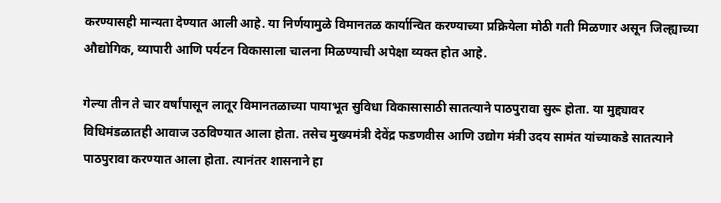करण्यासही मान्यता देण्यात आली आहे. या निर्णयामुळे विमानतळ कार्यान्वित करण्याच्या प्रक्रियेला मोठी गती मिळणार असून जिल्ह्याच्या औद्योगिक, व्यापारी आणि पर्यटन विकासाला चालना मिळण्याची अपेक्षा व्यक्त होत आहे.

गेल्या तीन ते चार वर्षांपासून लातूर विमानतळाच्या पायाभूत सुविधा विकासासाठी सातत्याने पाठपुरावा सुरू होता. या मुद्द्यावर विधिमंडळातही आवाज उठविण्यात आला होता. तसेच मुख्यमंत्री देवेंद्र फडणवीस आणि उद्योग मंत्री उदय सामंत यांच्याकडे सातत्याने पाठपुरावा करण्यात आला होता. त्यानंतर शासनाने हा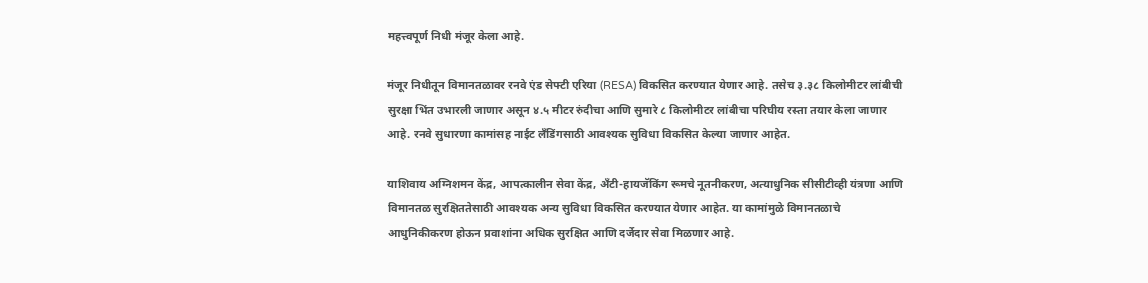महत्त्वपूर्ण निधी मंजूर केला आहे.

मंजूर निधीतून विमानतळावर रनवे एंड सेफ्टी एरिया (RESA) विकसित करण्यात येणार आहे. तसेच ३.३८ किलोमीटर लांबीची सुरक्षा भिंत उभारली जाणार असून ४.५ मीटर रुंदीचा आणि सुमारे ८ किलोमीटर लांबीचा परिघीय रस्ता तयार केला जाणार आहे. रनवे सुधारणा कामांसह नाईट लँडिंगसाठी आवश्यक सुविधा विकसित केल्या जाणार आहेत.

याशिवाय अग्निशमन केंद्र, आपत्कालीन सेवा केंद्र, अँटी-हायजॅकिंग रूमचे नूतनीकरण, अत्याधुनिक सीसीटीव्ही यंत्रणा आणि विमानतळ सुरक्षिततेसाठी आवश्यक अन्य सुविधा विकसित करण्यात येणार आहेत. या कामांमुळे विमानतळाचे आधुनिकीकरण होऊन प्रवाशांना अधिक सुरक्षित आणि दर्जेदार सेवा मिळणार आहे.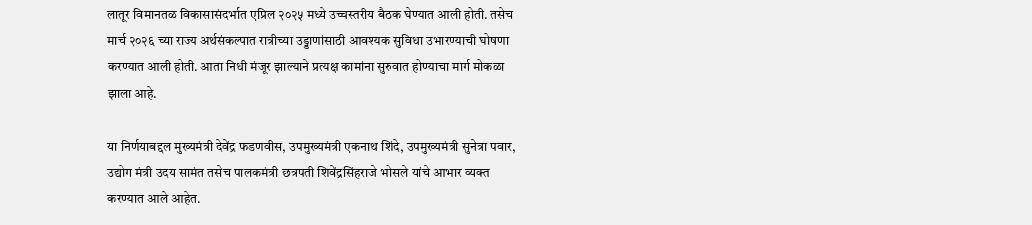लातूर विमानतळ विकासासंदर्भात एप्रिल २०२५ मध्ये उच्चस्तरीय बैठक घेण्यात आली होती. तसेच मार्च २०२६ च्या राज्य अर्थसंकल्पात रात्रीच्या उड्डाणांसाठी आवश्यक सुविधा उभारण्याची घोषणा करण्यात आली होती. आता निधी मंजूर झाल्याने प्रत्यक्ष कामांना सुरुवात होण्याचा मार्ग मोकळा झाला आहे.

या निर्णयाबद्दल मुख्यमंत्री देवेंद्र फडणवीस, उपमुख्यमंत्री एकनाथ शिंदे, उपमुख्यमंत्री सुनेत्रा पवार, उद्योग मंत्री उदय सामंत तसेच पालकमंत्री छत्रपती शिवेंद्रसिंहराजे भोसले यांचे आभार व्यक्त करण्यात आले आहेत.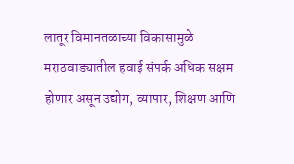लातूर विमानतळाच्या विकासामुळे मराठवाड्यातील हवाई संपर्क अधिक सक्षम होणार असून उद्योग, व्यापार, शिक्षण आणि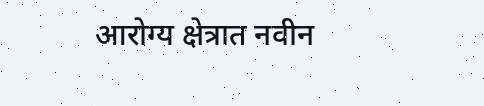आरोग्य क्षेत्रात नवीन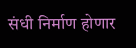संधी निर्माण होणार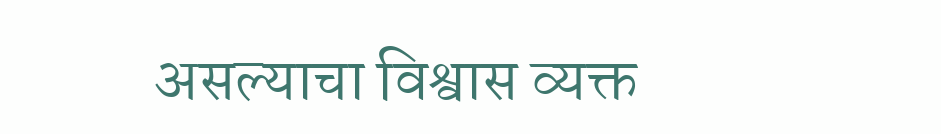असल्याचा विश्वास व्यक्त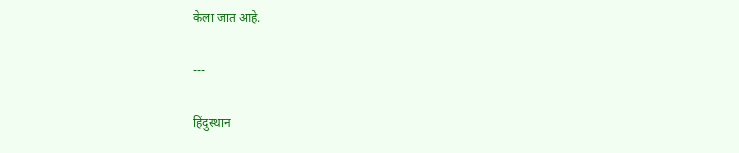केला जात आहे.

---

हिंदुस्थान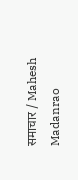समाचार / Mahesh Madanrao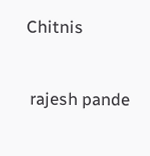Chitnis


 rajesh pande